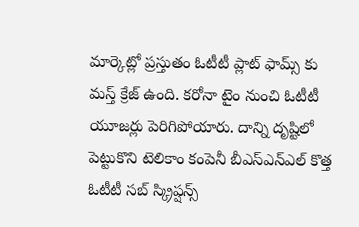మార్కెట్లో ప్రస్తుతం ఓటీటీ ప్లాట్ ఫామ్స్ కు మస్త్ క్రేజ్ ఉంది. కరోనా టైం నుంచి ఓటీటీ యూజర్లు పెరిగిపోయారు. దాన్ని దృష్టిలో పెట్టుకొని టెలికాం కంపెనీ బీఎస్ఎన్ఎల్ కొత్త ఓటీటీ సబ్ స్క్రిప్షన్స్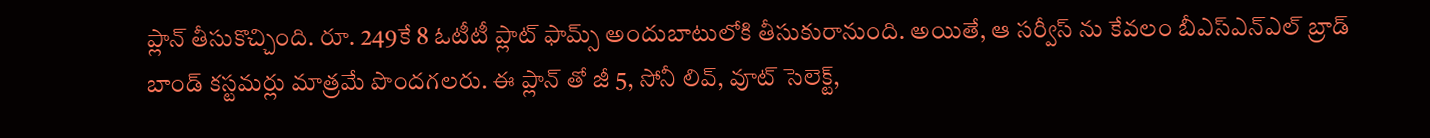ప్లాన్ తీసుకొచ్చింది. రూ. 249కే 8 ఓటీటీ ప్లాట్ ఫామ్స్ అందుబాటులోకి తీసుకురానుంది. అయితే, ఆ సర్వీస్ ను కేవలం బీఎస్ఎన్ఎల్ బ్రాడ్ బాండ్ కస్టమర్లు మాత్రమే పొందగలరు. ఈ ప్లాన్ తో జీ 5, సోనీ లివ్, వూట్ సెలెక్ట్,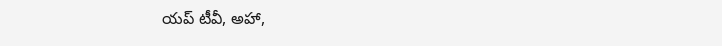యప్ టీవీ, అహా,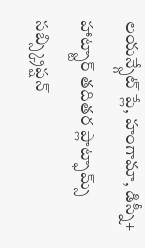లయన్స్గేట్ ప్లే, హంగామా, డిస్నీ+ హాట్స్టార్ తదితర ప్లాట్ఫామ్స్ సబ్స్క్రిప్షన్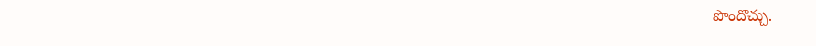పొందొచ్చు.